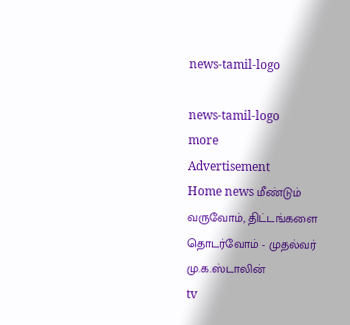news-tamil-logo

news-tamil-logo
more
Advertisement
Home news மீண்டும் வருவோம், திட்டங்களை தொடர்வோம் - முதல்வர் மு.க.ஸ்டாலின்
tv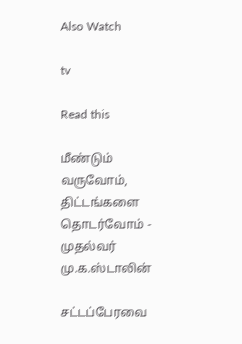Also Watch

tv

Read this

மீண்டும் வருவோம், திட்டங்களை தொடர்வோம் - முதல்வர் மு.க.ஸ்டாலின்

சட்டப்பேரவை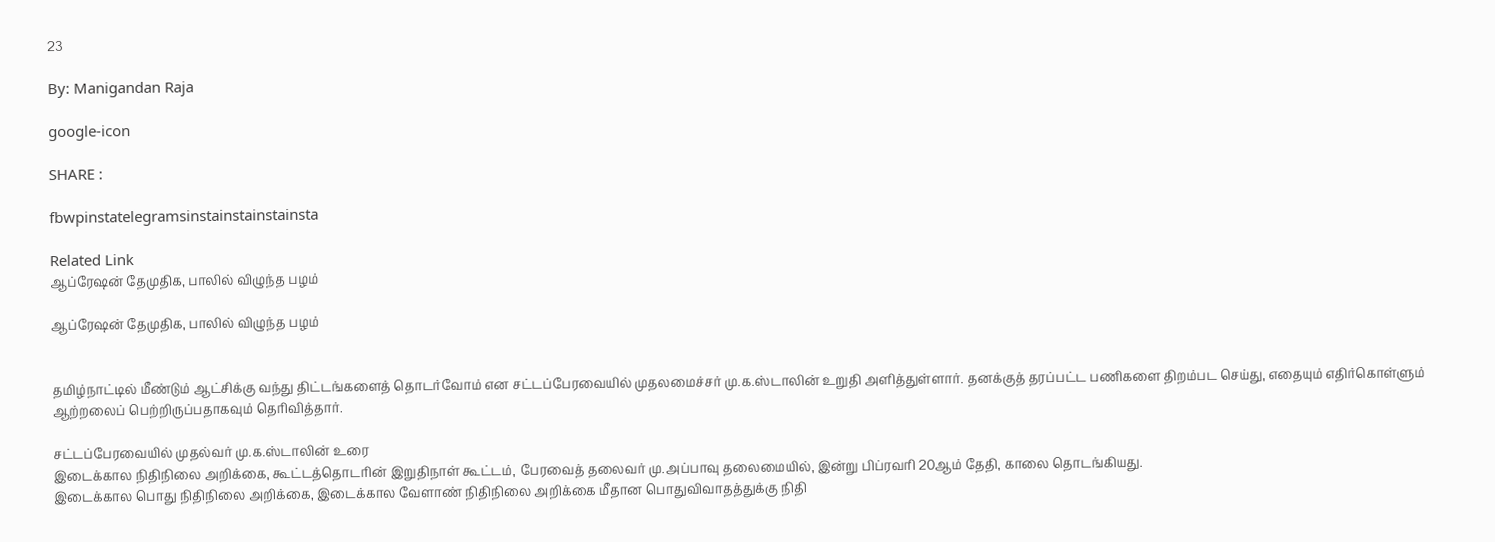23

By: Manigandan Raja

google-icon

SHARE :

fbwpinstatelegramsinstainstainstainsta

Related Link
ஆப்ரேஷன் தேமுதிக, பாலில் விழுந்த பழம்

ஆப்ரேஷன் தேமுதிக, பாலில் விழுந்த பழம்


தமிழ்நாட்டில் மீண்டும் ஆட்சிக்கு வந்து திட்டங்களைத் தொடர்வோம் என சட்டப்பேரவையில் முதலமைச்சர் மு.க.ஸ்டாலின் உறுதி அளித்துள்ளார். தனக்குத் தரப்பட்ட பணிகளை திறம்பட செய்து, எதையும் எதிர்கொள்ளும் ஆற்றலைப் பெற்றிருப்பதாகவும் தெரிவித்தார்.

சட்டப்பேரவையில் முதல்வர் மு.க.ஸ்டாலின் உரை
இடைக்கால நிதிநிலை அறிக்கை, கூட்டத்தொடரின் இறுதிநாள் கூட்டம், பேரவைத் தலைவர் மு.அப்பாவு தலைமையில், இன்று பிப்ரவரி 20ஆம் தேதி, காலை தொடங்கியது.
இடைக்கால பொது நிதிநிலை அறிக்கை, இடைக்கால வேளாண் நிதிநிலை அறிக்கை மீதான பொதுவிவாதத்துக்கு நிதி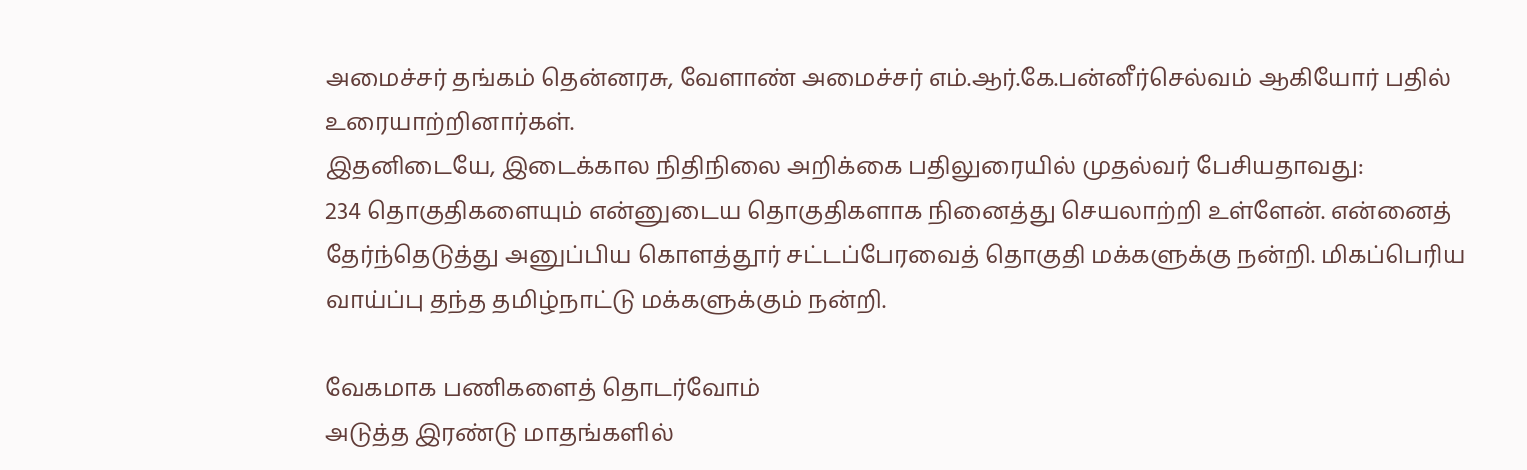அமைச்சர் தங்கம் தென்னரசு, வேளாண் அமைச்சர் எம்.ஆர்.கே.பன்னீர்செல்வம் ஆகியோர் பதில் உரையாற்றினார்கள்.
இதனிடையே, இடைக்கால நிதிநிலை அறிக்கை பதிலுரையில் முதல்வர் பேசியதாவது:
234 தொகுதிகளையும் என்னுடைய தொகுதிகளாக நினைத்து செயலாற்றி உள்ளேன். என்னைத் தேர்ந்தெடுத்து அனுப்பிய கொளத்தூர் சட்டப்பேரவைத் தொகுதி மக்களுக்கு நன்றி. மிகப்பெரிய வாய்ப்பு தந்த தமிழ்நாட்டு மக்களுக்கும் நன்றி.

வேகமாக பணிகளைத் தொடர்வோம்
அடுத்த இரண்டு மாதங்களில்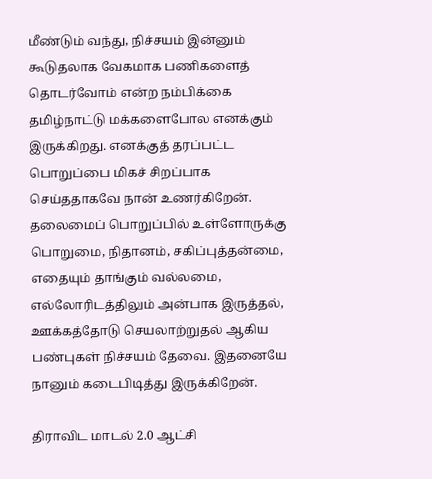மீண்டும் வந்து, நிச்சயம் இன்னும் கூடுதலாக வேகமாக பணிகளைத் தொடர்வோம் என்ற நம்பிக்கை தமிழ்நாட்டு மக்களைபோல எனக்கும் இருக்கிறது. எனக்குத் தரப்பட்ட பொறுப்பை மிகச் சிறப்பாக செய்ததாகவே நான் உணர்கிறேன். தலைமைப் பொறுப்பில் உள்ளோருக்கு பொறுமை, நிதானம், சகிப்புத்தன்மை, எதையும் தாங்கும் வல்லமை, எல்லோரிடத்திலும் அன்பாக இருத்தல், ஊக்கத்தோடு செயலாற்றுதல் ஆகிய பண்புகள் நிச்சயம் தேவை. இதனையே நானும் கடைபிடித்து இருக்கிறேன்.

திராவிட மாடல் 2.0 ஆட்சி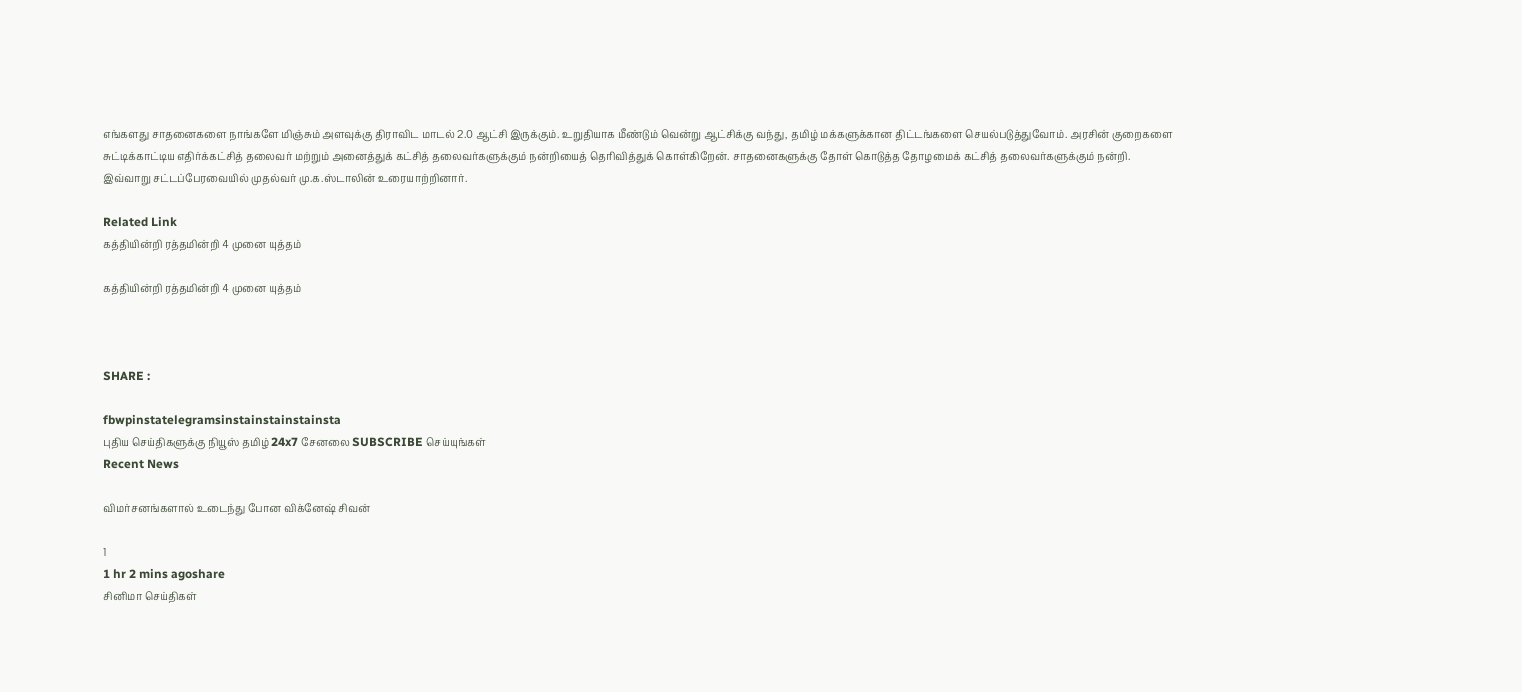எங்களது சாதனைகளை நாங்களே மிஞ்சும் அளவுக்கு திராவிட மாடல் 2.0 ஆட்சி இருக்கும். உறுதியாக மீண்டும் வென்று ஆட்சிக்கு வந்து, தமிழ் மக்களுக்கான திட்டங்களை செயல்படுத்துவோம். அரசின் குறைகளை சுட்டிக்காட்டிய எதிர்க்கட்சித் தலைவர் மற்றும் அனைத்துக் கட்சித் தலைவர்களுக்கும் நன்றியைத் தெரிவித்துக் கொள்கிறேன். சாதனைகளுக்கு தோள் கொடுத்த தோழமைக் கட்சித் தலைவர்களுக்கும் நன்றி.
இவ்வாறு சட்டப்பேரவையில் முதல்வர் மு.க.ஸ்டாலின் உரையாற்றினார்.

Related Link
கத்தியின்றி ரத்தமின்றி 4 முனை யுத்தம்

கத்தியின்றி ரத்தமின்றி 4 முனை யுத்தம்



SHARE :

fbwpinstatelegramsinstainstainstainsta
புதிய செய்திகளுக்கு நியூஸ் தமிழ் 24x7 சேனலை SUBSCRIBE செய்யுங்கள்
Recent News

விமர்சனங்களால் உடைந்து போன விக்னேஷ் சிவன்

1
1 hr 2 mins agoshare
சினிமா செய்திகள்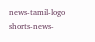news-tamil-logo
shorts-news-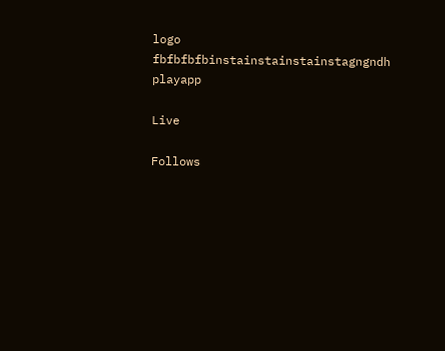logo
fbfbfbfbinstainstainstainstagngndh
playapp

Live

Follows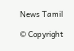News Tamil

© Copyright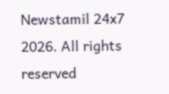Newstamil 24x7 2026. All rights reserved